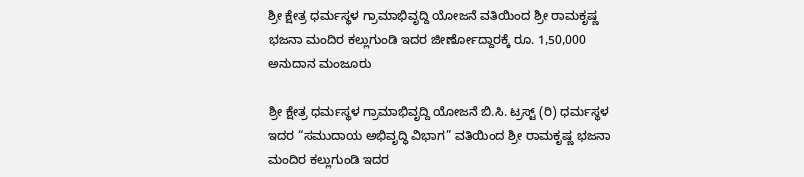ಶ್ರೀ ಕ್ಷೇತ್ರ ಧರ್ಮಸ್ಥಳ ಗ್ರಾಮಾಭಿವೃದ್ದಿ ಯೋಜನೆ ವತಿಯಿಂದ ಶ್ರೀ ರಾಮಕೃಷ್ಣ ಭಜನಾ ಮಂದಿರ ಕಲ್ಲುಗುಂಡಿ ಇದರ ಜೀರ್ಣೋದ್ದಾರಕ್ಕೆ ರೂ. 1,50,000 ಅನುದಾನ ಮಂಜೂರು

ಶ್ರೀ ಕ್ಷೇತ್ರ ಧರ್ಮಸ್ಥಳ ಗ್ರಾಮಾಭಿವೃದ್ದಿ ಯೋಜನೆ ಬಿ.ಸಿ. ಟ್ರಸ್ಟ್ (ರಿ) ಧರ್ಮಸ್ಥಳ ಇದರ “ಸಮುದಾಯ ಅಭಿವೃದ್ಧಿ ವಿಭಾಗ” ವತಿಯಿಂದ ಶ್ರೀ ರಾಮಕೃಷ್ಣ ಭಜನಾ ಮಂದಿರ ಕಲ್ಲುಗುಂಡಿ ಇದರ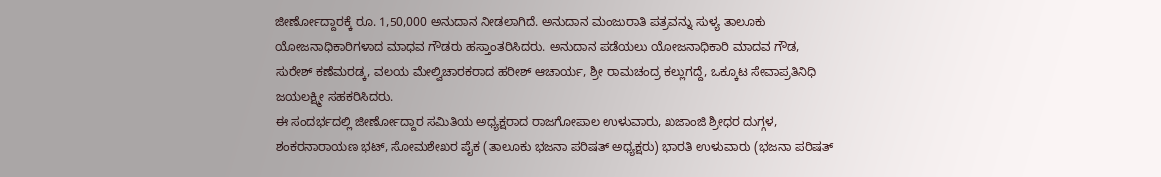ಜೀರ್ಣೋದ್ದಾರಕ್ಕೆ ರೂ. 1,50,000 ಅನುದಾನ ನೀಡಲಾಗಿದೆ. ಅನುದಾನ ಮಂಜುರಾತಿ ಪತ್ರವನ್ನು ಸುಳ್ಯ ತಾಲೂಕು ಯೋಜನಾಧಿಕಾರಿಗಳಾದ ಮಾಧವ ಗೌಡರು ಹಸ್ತಾಂತರಿಸಿದರು. ಅನುದಾನ ಪಡೆಯಲು ಯೋಜನಾಧಿಕಾರಿ ಮಾದವ ಗೌಡ, ಸುರೇಶ್ ಕಣೆಮರಡ್ಕ, ವಲಯ ಮೇಲ್ವಿಚಾರಕರಾದ ಹರೀಶ್ ಆಚಾರ್ಯ, ಶ್ರೀ ರಾಮಚಂದ್ರ ಕಲ್ಲುಗದ್ದೆ, ಒಕ್ಕೂಟ ಸೇವಾಪ್ರತಿನಿಧಿ ಜಯಲಕ್ಷ್ಮೀ ಸಹಕರಿಸಿದರು.
ಈ ಸಂದರ್ಭದಲ್ಲಿ ಜೀರ್ಣೋದ್ದಾರ ಸಮಿತಿಯ ಅಧ್ಯಕ್ಷರಾದ ರಾಜಗೋಪಾಲ ಉಳುವಾರು, ಖಜಾಂಜಿ ಶ್ರೀಧರ ದುಗ್ಗಳ, ಶಂಕರನಾರಾಯಣ ಭಟ್, ಸೋಮಶೇಖರ ಪೈಕ (ತಾಲೂಕು ಭಜನಾ ಪರಿಷತ್ ಅಧ್ಯಕ್ಷರು) ಭಾರತಿ ಉಳುವಾರು (ಭಜನಾ ಪರಿಷತ್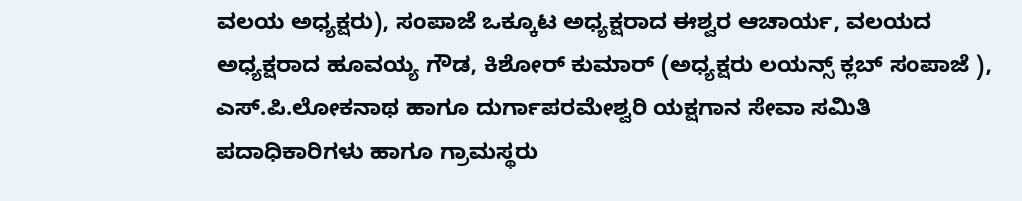ವಲಯ ಅಧ್ಯಕ್ಷರು), ಸಂಪಾಜೆ ಒಕ್ಕೂಟ ಅಧ್ಯಕ್ಷರಾದ ಈಶ್ವರ ಆಚಾರ್ಯ, ವಲಯದ ಅಧ್ಯಕ್ಷರಾದ ಹೂವಯ್ಯ ಗೌಡ, ಕಿಶೋರ್ ಕುಮಾರ್ (ಅಧ್ಯಕ್ಷರು ಲಯನ್ಸ್ ಕ್ಲಬ್ ಸಂಪಾಜೆ ), ಎಸ್.ಪಿ.ಲೋಕನಾಥ ಹಾಗೂ ದುರ್ಗಾಪರಮೇಶ್ವರಿ ಯಕ್ಷಗಾನ ಸೇವಾ ಸಮಿತಿ ಪದಾಧಿಕಾರಿಗಳು ಹಾಗೂ ಗ್ರಾಮಸ್ಥರು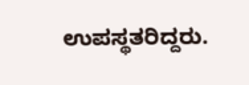ಉಪಸ್ಥತರಿದ್ದರು.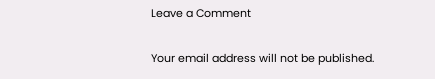Leave a Comment

Your email address will not be published.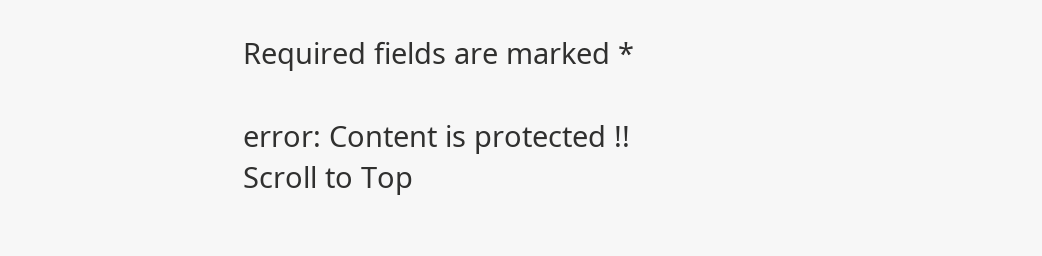Required fields are marked *

error: Content is protected !!
Scroll to Top